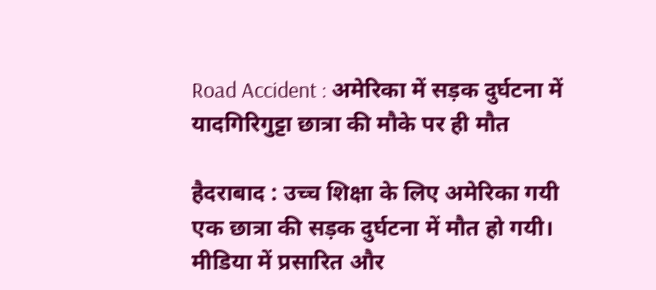Road Accident : अमेरिका में सड़क दुर्घटना में यादगिरिगुट्टा छात्रा की मौके पर ही मौत

हैदराबाद : उच्च शिक्षा के लिए अमेरिका गयी एक छात्रा की सड़क दुर्घटना में मौत हो गयी। मीडिया में प्रसारित और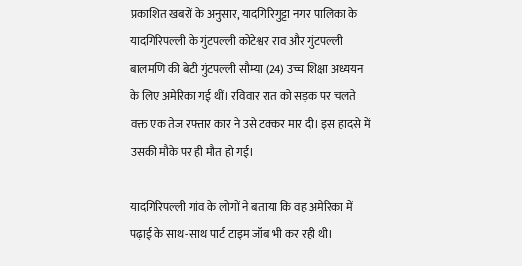प्रकाशित खबरों के अनुसार, यादगिरिगुट्टा नगर पालिका के यादगिरिपल्ली के गुंटपल्ली कोटेश्वर राव और गुंटपल्ली बालमणि की बेटी गुंटपल्ली सौम्या (24) उच्च शिक्षा अध्ययन के लिए अमेरिका गई थीं। रविवार रात को सड़क पर चलते वक्त एक तेज रफ्तार कार ने उसे टक्कर मार दी। इस हादसे में उसकी मौके पर ही मौत हो गई।

यादगिरिपल्ली गांव के लोगों ने बताया कि वह अमेरिका में पढ़ाई के साथ-साथ पार्ट टाइम जॉब भी कर रही थी।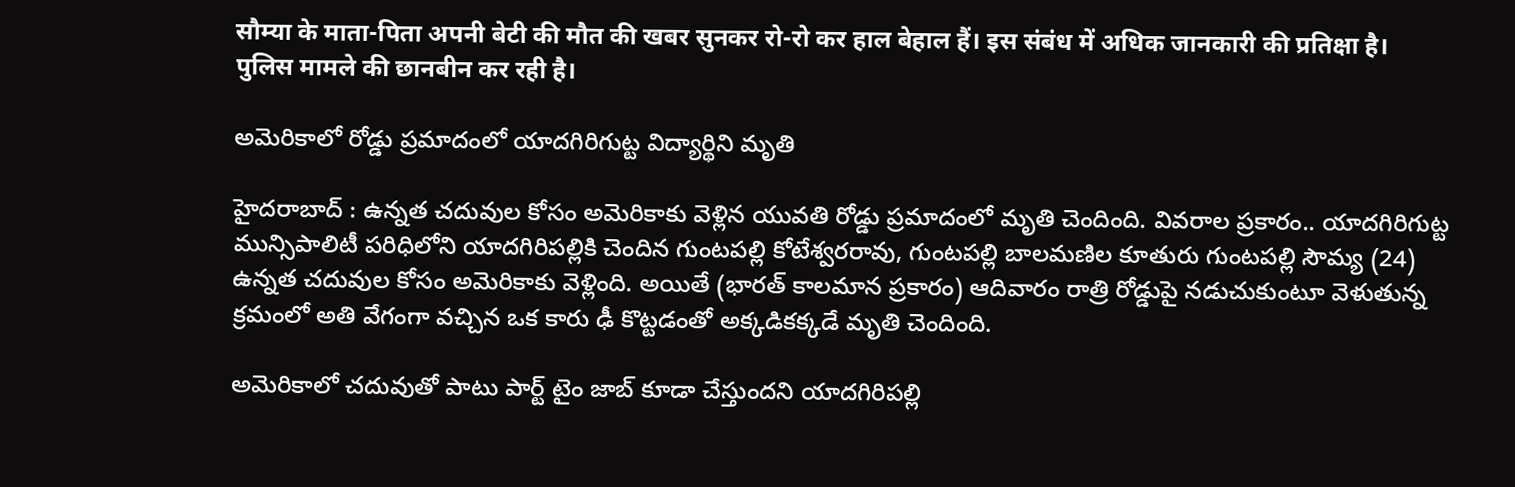सौम्या के माता-पिता अपनी बेटी की मौत की खबर सुनकर रो-रो कर हाल बेहाल हैं। इस संबंध में अधिक जानकारी की प्रतिक्षा है। पुलिस मामले की छानबीन कर रही है।

అమెరికాలో రోడ్డు ప్రమాదంలో యాదగిరిగుట్ట విద్యార్థిని మృతి

హైదరాబాద్ : ఉన్నత చదువుల కోసం అమెరికాకు వెళ్లిన యువతి రోడ్డు ప్రమాదంలో మృతి చెందింది. వివరాల ప్రకారం.. యాదగిరిగుట్ట మున్సిపాలిటీ పరిధిలోని యాదగిరిపల్లికి చెందిన గుంటపల్లి కోటేశ్వరరావు, గుంటపల్లి బాలమణిల కూతురు గుంటపల్లి సౌమ్య (24) ఉన్నత చదువుల కోసం అమెరికాకు వెళ్లింది. అయితే (భారత్ కాలమాన ప్రకారం) ఆదివారం రాత్రి రోడ్డుపై నడుచుకుంటూ వెళుతున్న క్రమంలో అతి వేగంగా వచ్చిన ఒక కారు ఢీ కొట్టడంతో అక్కడికక్కడే మృతి చెందింది.

అమెరికాలో చదువుతో పాటు పార్ట్ టైం జాబ్ కూడా చేస్తుందని యాదగిరిపల్లి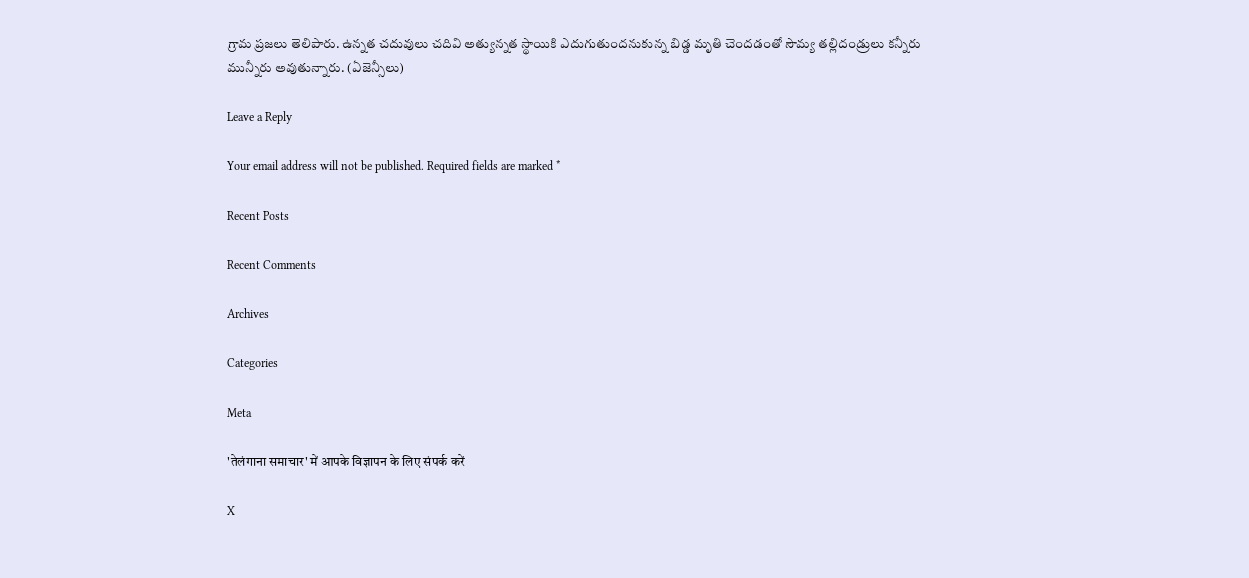గ్రామ ప్రజలు తెలిపారు. ఉన్నత చదువులు చదివి అత్యున్నత స్థాయికి ఎదుగుతుందనుకున్న బిడ్డ మృతి చెందడంతో సౌమ్య తల్లిదండ్రులు కన్నీరు మున్నీరు అవుతున్నారు. (ఏజెన్సీలు)

Leave a Reply

Your email address will not be published. Required fields are marked *

Recent Posts

Recent Comments

Archives

Categories

Meta

'तेलंगाना समाचार' में आपके विज्ञापन के लिए संपर्क करें

X